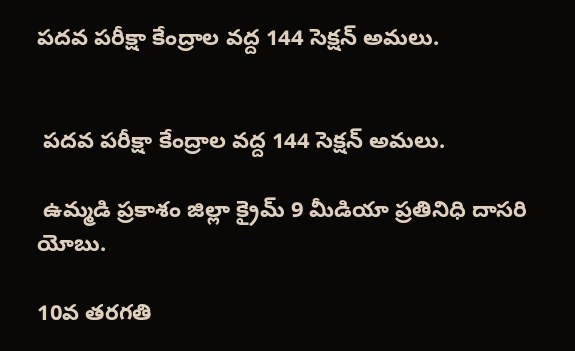పదవ పరీక్షా కేంద్రాల వద్ద 144 సెక్షన్ అమలు.


 పదవ పరీక్షా కేంద్రాల వద్ద 144 సెక్షన్ అమలు.

 ఉమ్మడి ప్రకాశం జిల్లా క్రైమ్ 9 మీడియా ప్రతినిధి దాసరి యోబు.

10వ తరగతి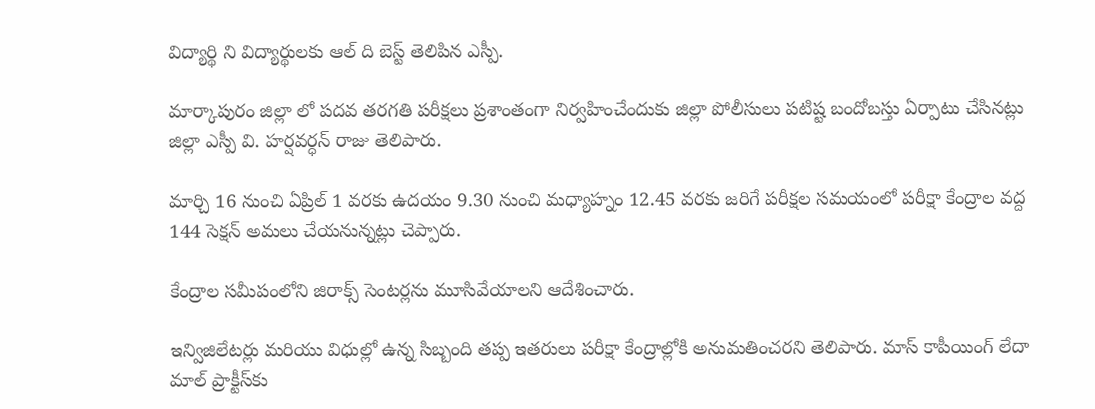విద్యార్థి ని విద్యార్థులకు ఆల్ ది బెస్ట్ తెలిపిన ఎస్పీ.

మార్కాపురం జిల్లా లో పదవ తరగతి పరీక్షలు ప్రశాంతంగా నిర్వహించేందుకు జిల్లా పోలీసులు పటిష్ట బందోబస్తు ఏర్పాటు చేసినట్లు జిల్లా ఎస్పీ వి. హర్షవర్ధన్ రాజు తెలిపారు.

మార్చి 16 నుంచి ఏప్రిల్ 1 వరకు ఉదయం 9.30 నుంచి మధ్యాహ్నం 12.45 వరకు జరిగే పరీక్షల సమయంలో పరీక్షా కేంద్రాల వద్ద 144 సెక్షన్ అమలు చేయనున్నట్లు చెప్పారు.

కేంద్రాల సమీపంలోని జిరాక్స్ సెంటర్లను మూసివేయాలని ఆదేశించారు.

ఇన్విజిలేటర్లు మరియు విధుల్లో ఉన్న సిబ్బంది తప్ప ఇతరులు పరీక్షా కేంద్రాల్లోకి అనుమతించరని తెలిపారు. మాస్ కాపీయింగ్ లేదా మాల్ ప్రాక్టీస్‌కు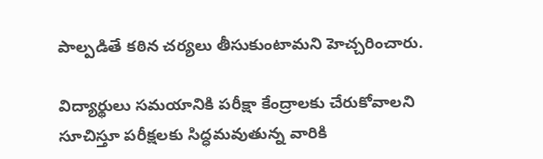పాల్పడితే కఠిన చర్యలు తీసుకుంటామని హెచ్చరించారు.

విద్యార్థులు సమయానికి పరీక్షా కేంద్రాలకు చేరుకోవాలని సూచిస్తూ పరీక్షలకు సిద్ధమవుతున్న వారికి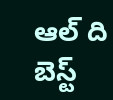ఆల్ ది బెస్ట్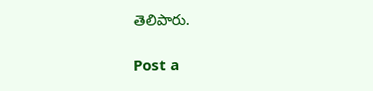తెలిపారు.

Post a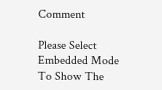Comment

Please Select Embedded Mode To Show The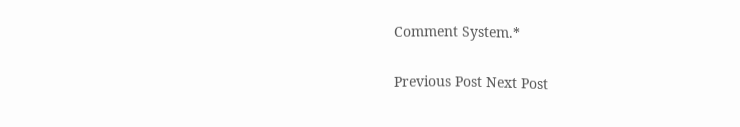Comment System.*

Previous Post Next Post